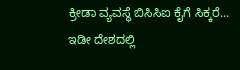ಕ್ರೀಡಾ ವ್ಯವಸ್ಥೆ ಬಿಸಿಸಿಐ ಕೈಗೆ ಸಿಕ್ಕರೆ...
ಇಡೀ ದೇಶದಲ್ಲಿ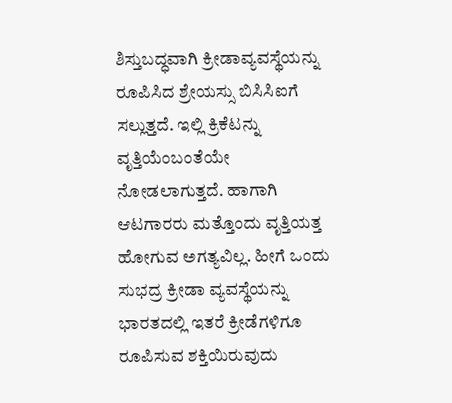ಶಿಸ್ತುಬದ್ಧವಾಗಿ ಕ್ರೀಡಾವ್ಯವಸ್ಥೆಯನ್ನು ರೂಪಿಸಿದ ಶ್ರೇಯಸ್ಸು ಬಿಸಿಸಿಐಗೆ ಸಲ್ಲುತ್ತದೆ. ಇಲ್ಲಿ ಕ್ರಿಕೆಟನ್ನು ವೃತ್ತಿಯೆಂಬಂತೆಯೇ ನೋಡಲಾಗುತ್ತದೆ. ಹಾಗಾಗಿ ಆಟಗಾರರು ಮತ್ತೊಂದು ವೃತ್ತಿಯತ್ತ ಹೋಗುವ ಅಗತ್ಯವಿಲ್ಲ. ಹೀಗೆ ಒಂದು ಸುಭದ್ರ ಕ್ರೀಡಾ ವ್ಯವಸ್ಥೆಯನ್ನು ಭಾರತದಲ್ಲಿ ಇತರೆ ಕ್ರೀಡೆಗಳಿಗೂ ರೂಪಿಸುವ ಶಕ್ತಿಯಿರುವುದು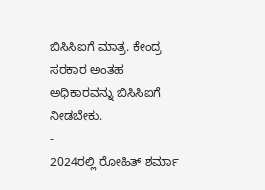ಬಿಸಿಸಿಐಗೆ ಮಾತ್ರ. ಕೇಂದ್ರ ಸರಕಾರ ಅಂತಹ ಅಧಿಕಾರವನ್ನು ಬಿಸಿಸಿಐಗೆ ನೀಡಬೇಕು.
-
2024ರಲ್ಲಿ ರೋಹಿತ್ ಶರ್ಮಾ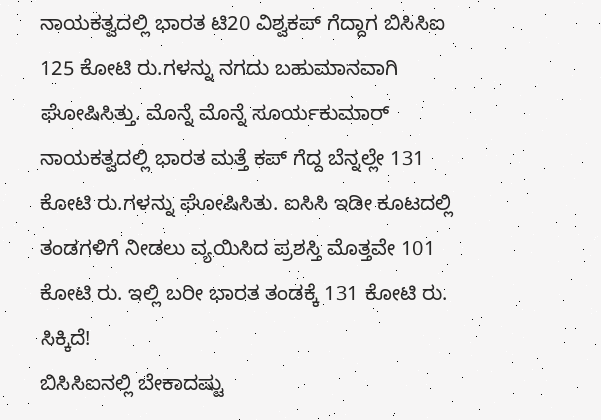ನಾಯಕತ್ವದಲ್ಲಿ ಭಾರತ ಟಿ20 ವಿಶ್ವಕಪ್ ಗೆದ್ದಾಗ ಬಿಸಿಸಿಐ 125 ಕೋಟಿ ರು.ಗಳನ್ನು ನಗದು ಬಹುಮಾನವಾಗಿ ಘೋಷಿಸಿತ್ತು. ಮೊನ್ನೆ ಮೊನ್ನೆ ಸೂರ್ಯಕುಮಾರ್ ನಾಯಕತ್ವದಲ್ಲಿ ಭಾರತ ಮತ್ತೆ ಕಪ್ ಗೆದ್ದ ಬೆನ್ನಲ್ಲೇ 131 ಕೋಟಿ ರು.ಗಳನ್ನು ಘೋಷಿಸಿತು. ಐಸಿಸಿ ಇಡೀ ಕೂಟದಲ್ಲಿ ತಂಡಗಳಿಗೆ ನೀಡಲು ವ್ಯಯಿಸಿದ ಪ್ರಶಸ್ತಿ ಮೊತ್ತವೇ 101 ಕೋಟಿ ರು. ಇಲ್ಲಿ ಬರೀ ಭಾರತ ತಂಡಕ್ಕೆ 131 ಕೋಟಿ ರು. ಸಿಕ್ಕಿದೆ!
ಬಿಸಿಸಿಐನಲ್ಲಿ ಬೇಕಾದಷ್ಟು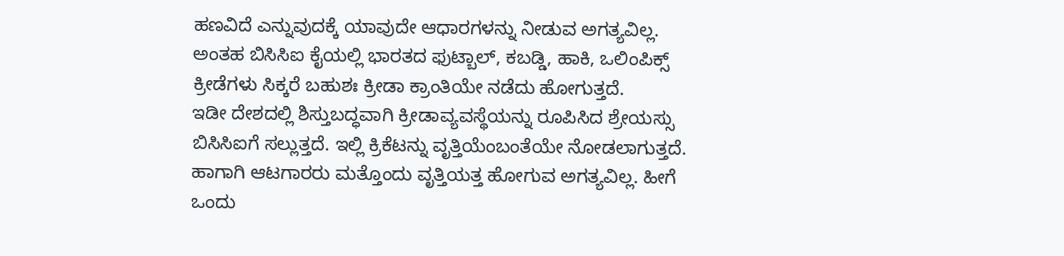ಹಣವಿದೆ ಎನ್ನುವುದಕ್ಕೆ ಯಾವುದೇ ಆಧಾರಗಳನ್ನು ನೀಡುವ ಅಗತ್ಯವಿಲ್ಲ. ಅಂತಹ ಬಿಸಿಸಿಐ ಕೈಯಲ್ಲಿ ಭಾರತದ ಫುಟ್ಬಾಲ್, ಕಬಡ್ಡಿ, ಹಾಕಿ, ಒಲಿಂಪಿಕ್ಸ್ ಕ್ರೀಡೆಗಳು ಸಿಕ್ಕರೆ ಬಹುಶಃ ಕ್ರೀಡಾ ಕ್ರಾಂತಿಯೇ ನಡೆದು ಹೋಗುತ್ತದೆ.
ಇಡೀ ದೇಶದಲ್ಲಿ ಶಿಸ್ತುಬದ್ಧವಾಗಿ ಕ್ರೀಡಾವ್ಯವಸ್ಥೆಯನ್ನು ರೂಪಿಸಿದ ಶ್ರೇಯಸ್ಸು ಬಿಸಿಸಿಐಗೆ ಸಲ್ಲುತ್ತದೆ. ಇಲ್ಲಿ ಕ್ರಿಕೆಟನ್ನು ವೃತ್ತಿಯೆಂಬಂತೆಯೇ ನೋಡಲಾಗುತ್ತದೆ. ಹಾಗಾಗಿ ಆಟಗಾರರು ಮತ್ತೊಂದು ವೃತ್ತಿಯತ್ತ ಹೋಗುವ ಅಗತ್ಯವಿಲ್ಲ. ಹೀಗೆ ಒಂದು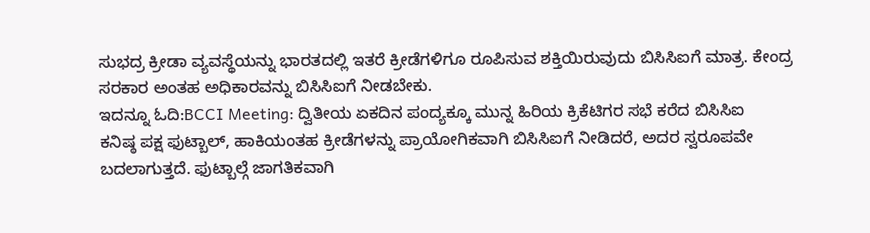ಸುಭದ್ರ ಕ್ರೀಡಾ ವ್ಯವಸ್ಥೆಯನ್ನು ಭಾರತದಲ್ಲಿ ಇತರೆ ಕ್ರೀಡೆಗಳಿಗೂ ರೂಪಿಸುವ ಶಕ್ತಿಯಿರುವುದು ಬಿಸಿಸಿಐಗೆ ಮಾತ್ರ. ಕೇಂದ್ರ ಸರಕಾರ ಅಂತಹ ಅಧಿಕಾರವನ್ನು ಬಿಸಿಸಿಐಗೆ ನೀಡಬೇಕು.
ಇದನ್ನೂ ಓದಿ:BCCI Meeting: ದ್ವಿತೀಯ ಏಕದಿನ ಪಂದ್ಯಕ್ಕೂ ಮುನ್ನ ಹಿರಿಯ ಕ್ರಿಕೆಟಿಗರ ಸಭೆ ಕರೆದ ಬಿಸಿಸಿಐ
ಕನಿಷ್ಠ ಪಕ್ಷ ಫುಟ್ಬಾಲ್, ಹಾಕಿಯಂತಹ ಕ್ರೀಡೆಗಳನ್ನು ಪ್ರಾಯೋಗಿಕವಾಗಿ ಬಿಸಿಸಿಐಗೆ ನೀಡಿದರೆ, ಅದರ ಸ್ವರೂಪವೇ ಬದಲಾಗುತ್ತದೆ. ಫುಟ್ಬಾಲ್ಗೆ ಜಾಗತಿಕವಾಗಿ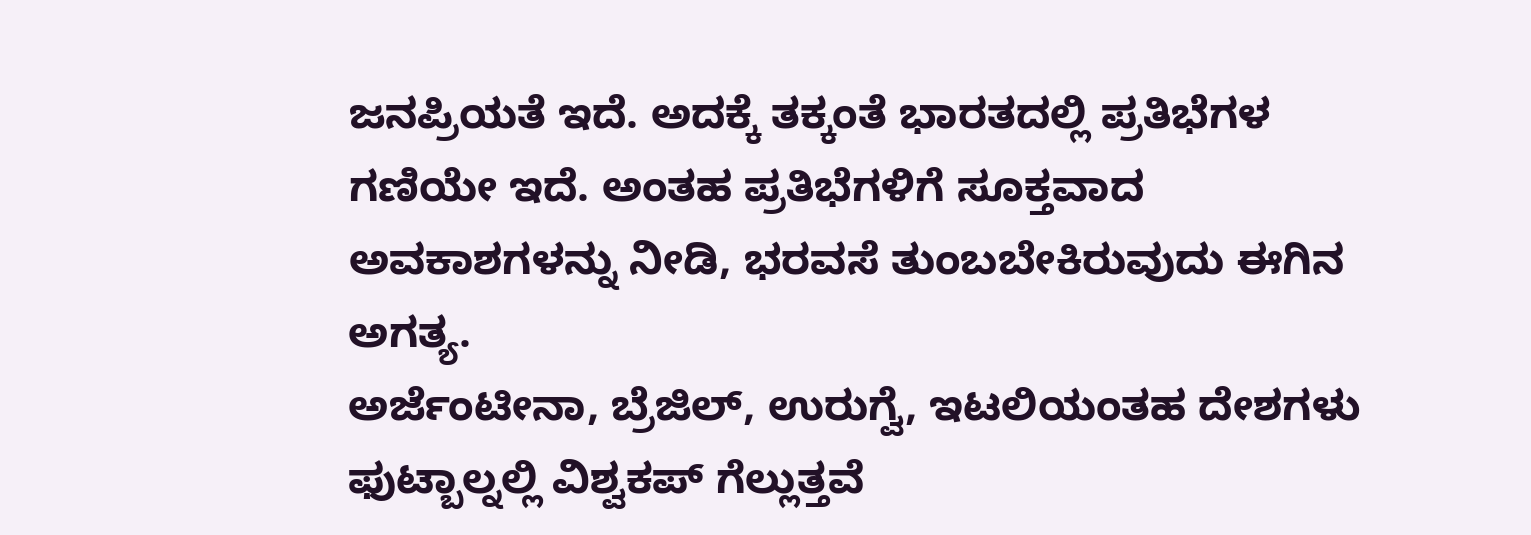ಜನಪ್ರಿಯತೆ ಇದೆ. ಅದಕ್ಕೆ ತಕ್ಕಂತೆ ಭಾರತದಲ್ಲಿ ಪ್ರತಿಭೆಗಳ ಗಣಿಯೇ ಇದೆ. ಅಂತಹ ಪ್ರತಿಭೆಗಳಿಗೆ ಸೂಕ್ತವಾದ ಅವಕಾಶಗಳನ್ನು ನೀಡಿ, ಭರವಸೆ ತುಂಬಬೇಕಿರುವುದು ಈಗಿನ ಅಗತ್ಯ.
ಅರ್ಜೆಂಟೀನಾ, ಬ್ರೆಜಿಲ್, ಉರುಗ್ವೆ, ಇಟಲಿಯಂತಹ ದೇಶಗಳು ಫುಟ್ಬಾಲ್ನಲ್ಲಿ ವಿಶ್ವಕಪ್ ಗೆಲ್ಲುತ್ತವೆ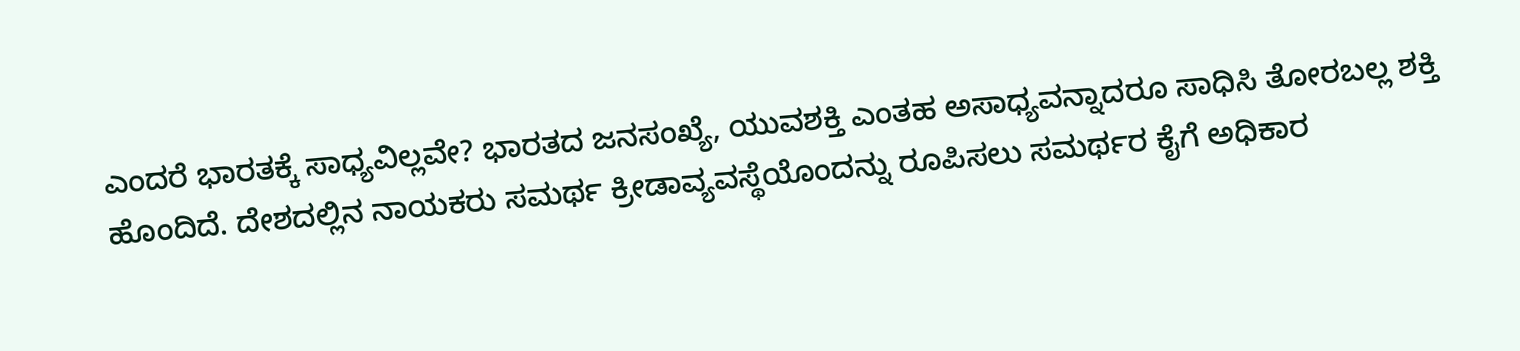ಎಂದರೆ ಭಾರತಕ್ಕೆ ಸಾಧ್ಯವಿಲ್ಲವೇ? ಭಾರತದ ಜನಸಂಖ್ಯೆ, ಯುವಶಕ್ತಿ ಎಂತಹ ಅಸಾಧ್ಯವನ್ನಾದರೂ ಸಾಧಿಸಿ ತೋರಬಲ್ಲ ಶಕ್ತಿ ಹೊಂದಿದೆ. ದೇಶದಲ್ಲಿನ ನಾಯಕರು ಸಮರ್ಥ ಕ್ರೀಡಾವ್ಯವಸ್ಥೆಯೊಂದನ್ನು ರೂಪಿಸಲು ಸಮರ್ಥರ ಕೈಗೆ ಅಧಿಕಾರ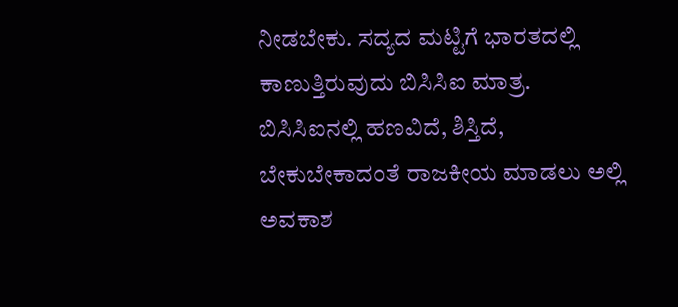ನೀಡಬೇಕು. ಸದ್ಯದ ಮಟ್ಟಿಗೆ ಭಾರತದಲ್ಲಿ ಕಾಣುತ್ತಿರುವುದು ಬಿಸಿಸಿಐ ಮಾತ್ರ.
ಬಿಸಿಸಿಐನಲ್ಲಿ ಹಣವಿದೆ, ಶಿಸ್ತಿದೆ, ಬೇಕುಬೇಕಾದಂತೆ ರಾಜಕೀಯ ಮಾಡಲು ಅಲ್ಲಿ ಅವಕಾಶ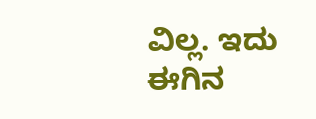ವಿಲ್ಲ. ಇದು ಈಗಿನ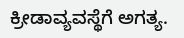ಕ್ರೀಡಾವ್ಯವಸ್ಥೆಗೆ ಅಗತ್ಯ.